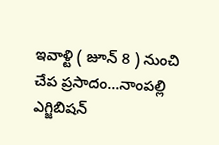ఇవాళ్టి ( జూన్ 8 ) నుంచి చేప ప్రసాదం...నాంపల్లి ఎగ్జిబిషన్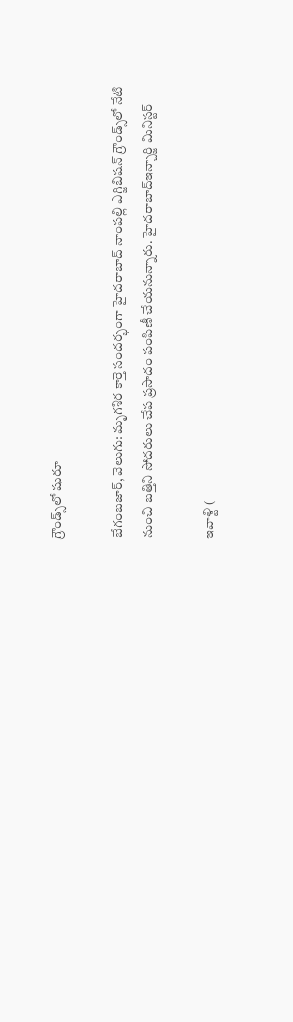గ్రౌండ్స్‌‌‌‌‌‌‌‌లో షురూ

బేగంబజార్, వెలుగు: మృగశిర కార్తె సందర్భంగా హైదరాబాద్‌‌ నాంపల్లి ఎగ్జిబిషన్‌‌ గ్రౌండ్స్‌‌లో నేటి నుంచి బత్తిని సోదరులు చేప ప్రసాదం పంపిణీ చేయనున్నారు. హైదరాబాద్ఇన్చార్జి మినిస్టర్

ఇవాళ్టి (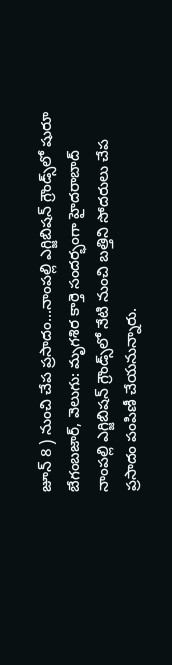జూన్ 8 ) నుంచి చేప ప్రసాదం...నాంపల్లి ఎగ్జిబిషన్ గ్రౌండ్స్‌‌‌‌‌‌‌‌లో షురూ
బేగంబజార్, వెలుగు: మృగశిర కార్తె సందర్భంగా హైదరాబాద్‌‌ నాంపల్లి ఎగ్జిబిషన్‌‌ గ్రౌండ్స్‌‌లో నేటి నుంచి బత్తిని సోదరులు చేప ప్రసాదం పంపిణీ చేయనున్నారు.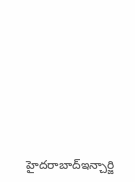హైదరాబాద్ఇన్చార్జి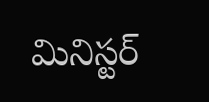మినిస్టర్